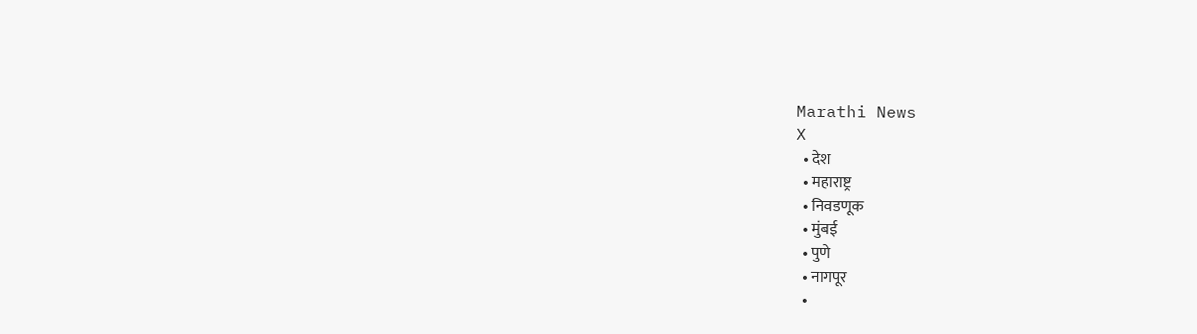Marathi News
X
  • देश
  • महाराष्ट्र
  • निवडणूक
  • मुंबई
  • पुणे
  • नागपूर
  •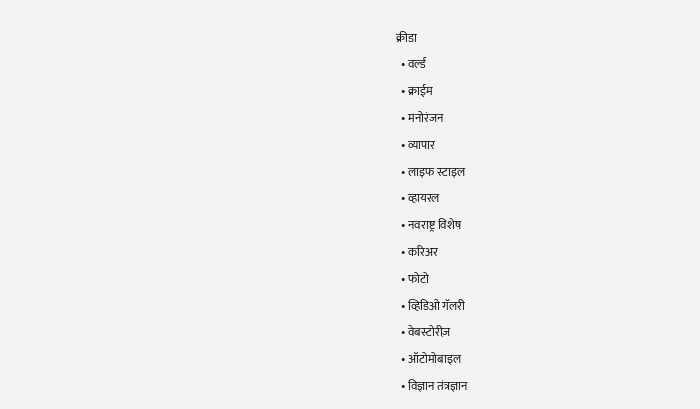क्रीडा
  • वर्ल्ड
  • क्राईम
  • मनोरंजन
  • व्यापार
  • लाइफ स्टाइल
  • व्हायरल
  • नवराष्ट्र विशेष
  • करिअर
  • फोटो
  • व्हिडिओ गॅलरी
  • वेबस्टोरीज़
  • ऑटोमोबाइल
  • विज्ञान तंत्रज्ञान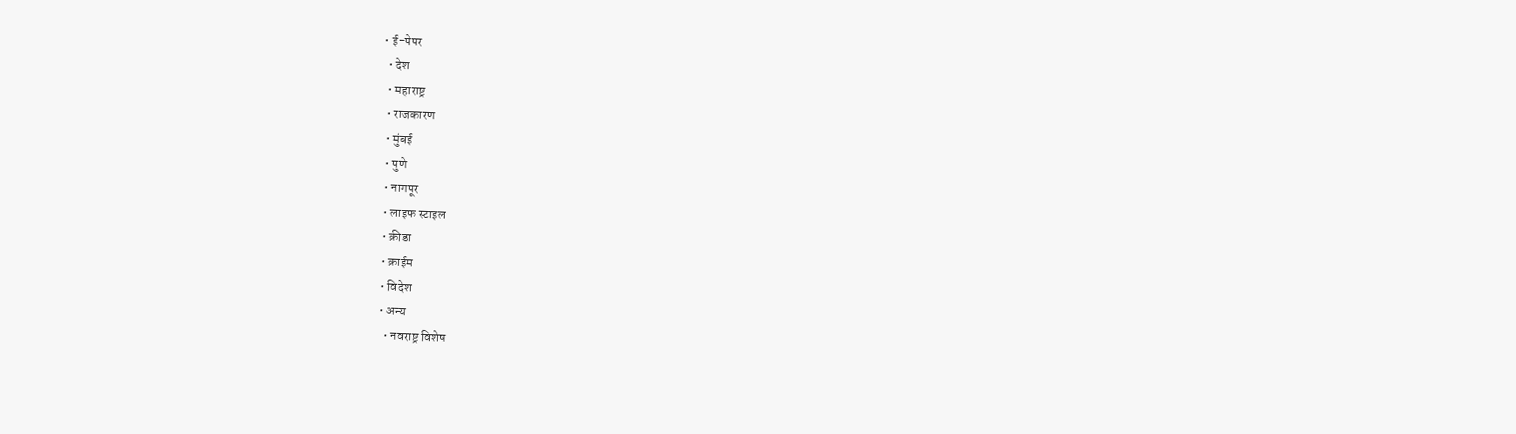• ई-पेपर
  • देश
  • महाराष्ट्र
  • राजकारण
  • मुंबई
  • पुणे
  • नागपूर
  • लाइफ स्टाइल
  • क्रीडा
  • क्राईम
  • विदेश
  • अन्य
    • नवराष्ट्र विशेष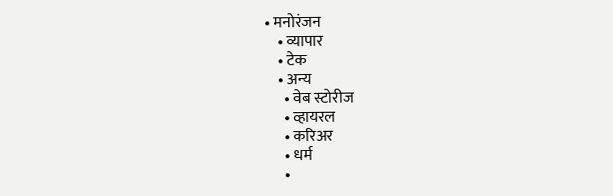• मनोरंजन
    • व्यापार
    • टेक
    • अन्य
      • वेब स्टोरीज
      • व्हायरल
      • करिअर
      • धर्म
      •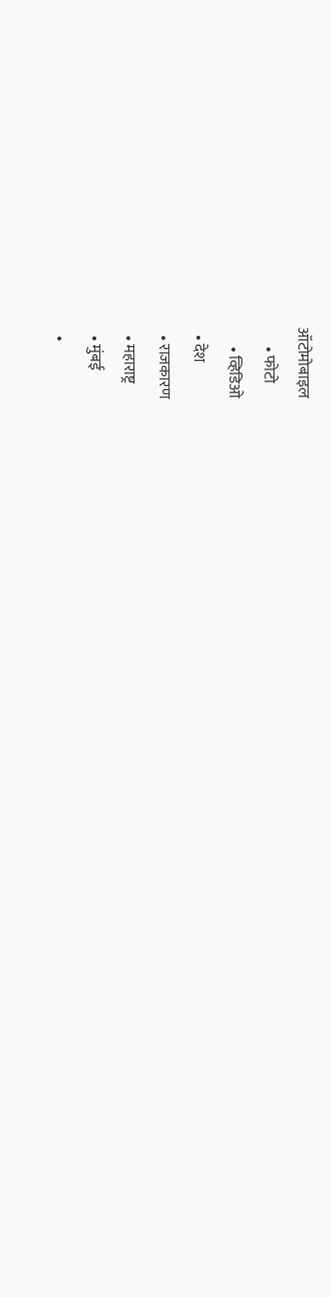ऑटोमोबाइल
      • फोटो
      • व्हिडिओ
  • देश
  • राजकारण
  • महाराष्ट्र
  • मुंबई
  •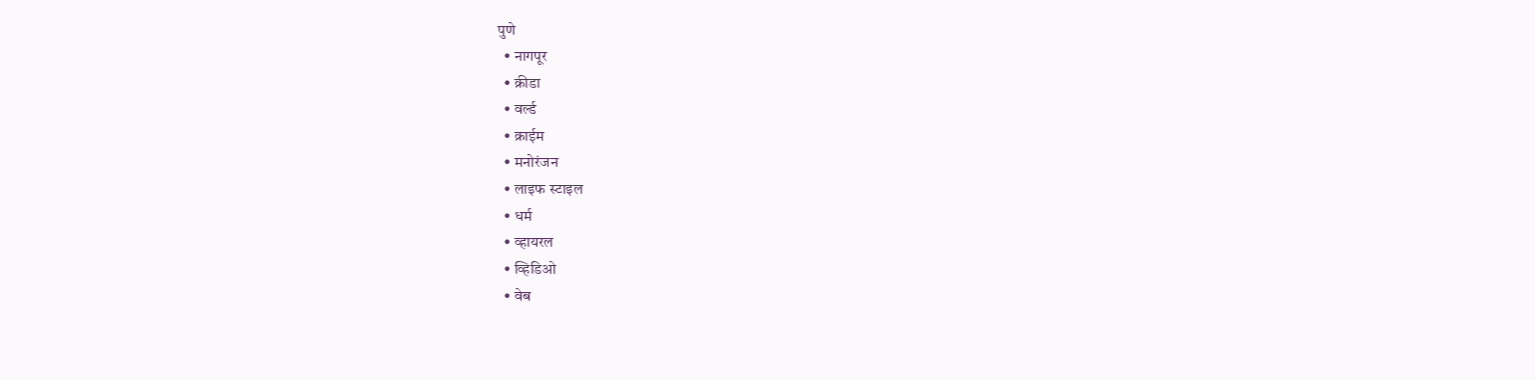पुणे
  • नागपूर
  • क्रीडा
  • वर्ल्ड
  • क्राईम
  • मनोरंजन
  • लाइफ स्टाइल
  • धर्म
  • व्हायरल
  • व्हिडिओ
  • वेब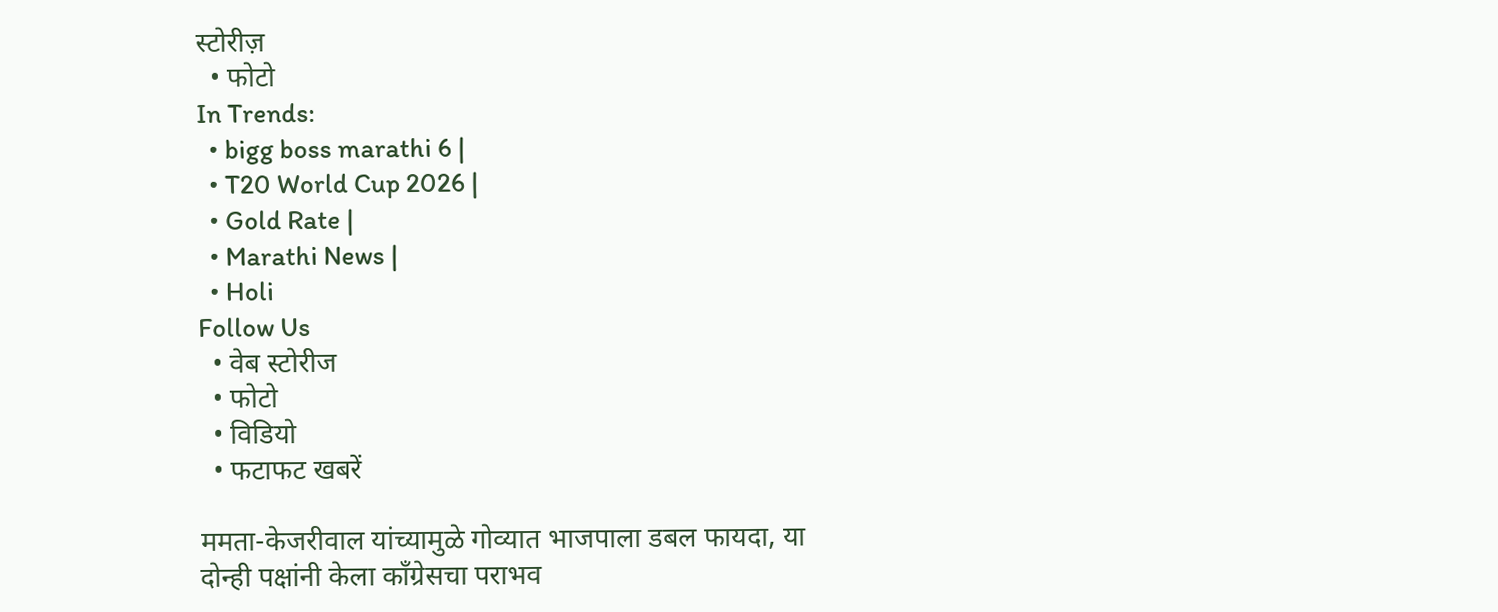स्टोरीज़
  • फोटो
In Trends:
  • bigg boss marathi 6 |
  • T20 World Cup 2026 |
  • Gold Rate |
  • Marathi News |
  • Holi
Follow Us
  • वेब स्टोरीज
  • फोटो
  • विडियो
  • फटाफट खबरें

ममता-केजरीवाल यांच्यामुळे गोव्यात भाजपाला डबल फायदा, या दोन्ही पक्षांनी केला काँग्रेसचा पराभव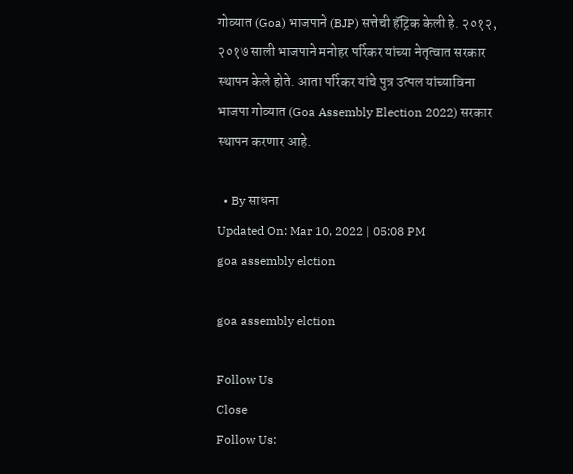गोव्यात (Goa) भाजपाने (BJP) सत्तेची हॅट्रिक केली हे. २०१२, २०१७ साली भाजपाने मनोहर पर्रिकर यांच्या नेतृत्वात सरकार स्थापन केले होते. आता पर्रिकर यांचे पुत्र उत्पल यांच्याविना भाजपा गोव्यात (Goa Assembly Election 2022) सरकार स्थापन करणार आहे.

  • By साधना
Updated On: Mar 10, 2022 | 05:08 PM
goa assembly elction

goa assembly elction

Follow Us
Close
Follow Us: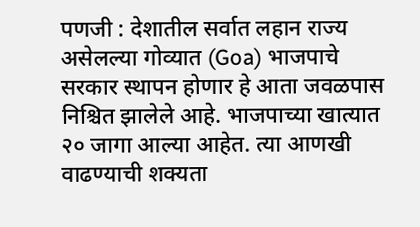पणजी : देशातील सर्वात लहान राज्य असेलल्या गोव्यात (Goa) भाजपाचे सरकार स्थापन होणार हे आता जवळपास निश्चित झालेले आहे. भाजपाच्या खात्यात २० जागा आल्या आहेत. त्या आणखी वाढण्याची शक्यता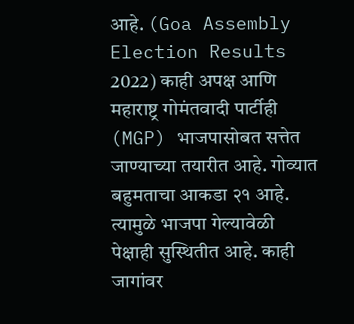आहे. (Goa Assembly Election Results 2022) काही अपक्ष आणि महाराष्ट्र गोमंतवादी पार्टीही (MGP) भाजपासोबत सत्तेत जाण्याच्या तयारीत आहे. गोव्यात बहुमताचा आकडा २१ आहे. त्यामुळे भाजपा गेल्यावेळी पेक्षाही सुस्थितीत आहे. काही जागांवर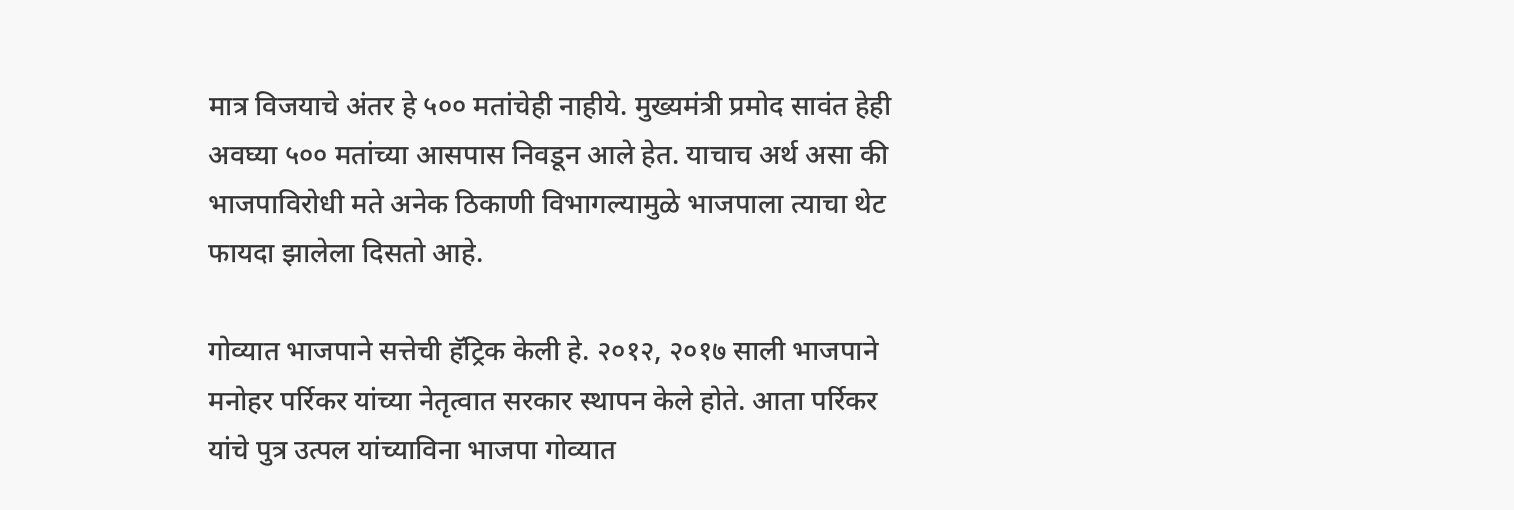मात्र विजयाचे अंतर हे ५०० मतांचेही नाहीये. मुख्यमंत्री प्रमोद सावंत हेही अवघ्या ५०० मतांच्या आसपास निवडून आले हेत. याचाच अर्थ असा की भाजपाविरोधी मते अनेक ठिकाणी विभागल्यामुळे भाजपाला त्याचा थेट फायदा झालेला दिसतो आहे.

गोव्यात भाजपाने सत्तेची हॅट्रिक केली हे. २०१२, २०१७ साली भाजपाने मनोहर पर्रिकर यांच्या नेतृत्वात सरकार स्थापन केले होते. आता पर्रिकर यांचे पुत्र उत्पल यांच्याविना भाजपा गोव्यात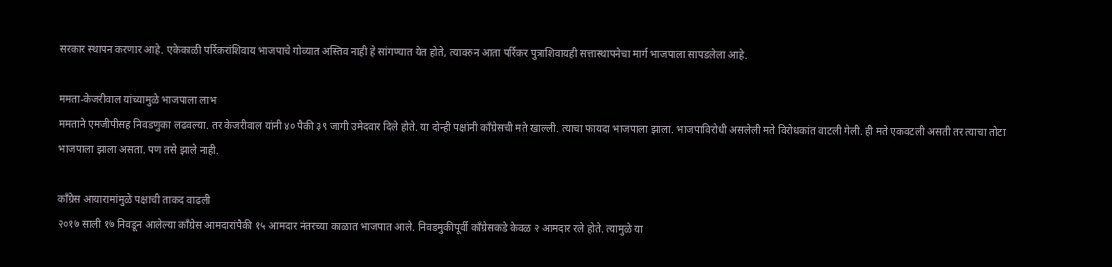सरकार स्थापन करणार आहे. एकेकाळी पर्रिकरांशिवाय भाजपाचे गोव्यात अस्तिव नाही हे सांगण्यात येत होते, त्यावरुन आता पर्रिकर पुत्राशिवायही सत्तास्थापनेचा मार्ग भाजपाला सापडलेला आहे.

ममता-केजरीवाल यांच्यामुळे भाजपाला लाभ
ममताने एमजीपीसह निवडणुका लढवल्या. तर केजरीवाल यांनी ४० पैकी ३९ जागी उमेदवार दिले होते. या दोन्ही पक्षांनी काँग्रेसची मते खाल्ली. त्याचा फायदा भाजपाला झाला. भाजपाविरोधी असलेली मते विरोधकांत वाटली गेली. ही मते एकवटली असती तर त्याचा तोटा भाजपाला झाला असता. पण तसे झाले नाही.

काँग्रेस आयारामांमुळे पक्षाची ताकद वाढली
२०१७ साली १७ निवडून आलेल्या काँग्रेस आमदारांपैकी १५ आमदार नंतरच्या काळात भाजपात आले. निवडमुकीपूर्वी काँग्रेसकडे केवळ २ आमदार रले होते. त्यामुळे या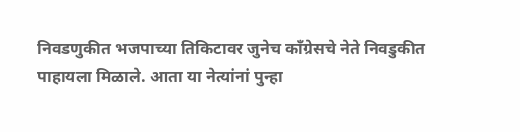निवडणुकीत भजपाच्या तिकिटावर जुनेच काँग्रेसचे नेते निवडुकीत पाहायला मिळाले. आता या नेत्यांनां पुन्हा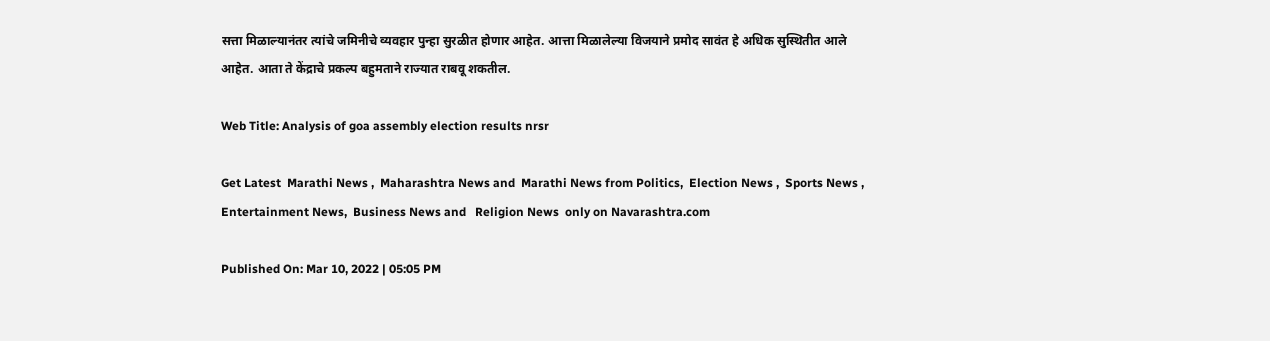सत्ता मिळाल्यानंतर त्यांचे जमिनीचे व्यवहार पुन्हा सुरळीत होणार आहेत. आत्ता मिळालेल्या विजयाने प्रमोद सावंत हे अधिक सुस्थितीत आले आहेत. आता ते केंद्राचे प्रकल्प बहुमताने राज्यात राबवू शकतील.

Web Title: Analysis of goa assembly election results nrsr

Get Latest  Marathi News ,  Maharashtra News and  Marathi News from Politics,  Election News ,  Sports News ,  Entertainment News,  Business News and   Religion News  only on Navarashtra.com

Published On: Mar 10, 2022 | 05:05 PM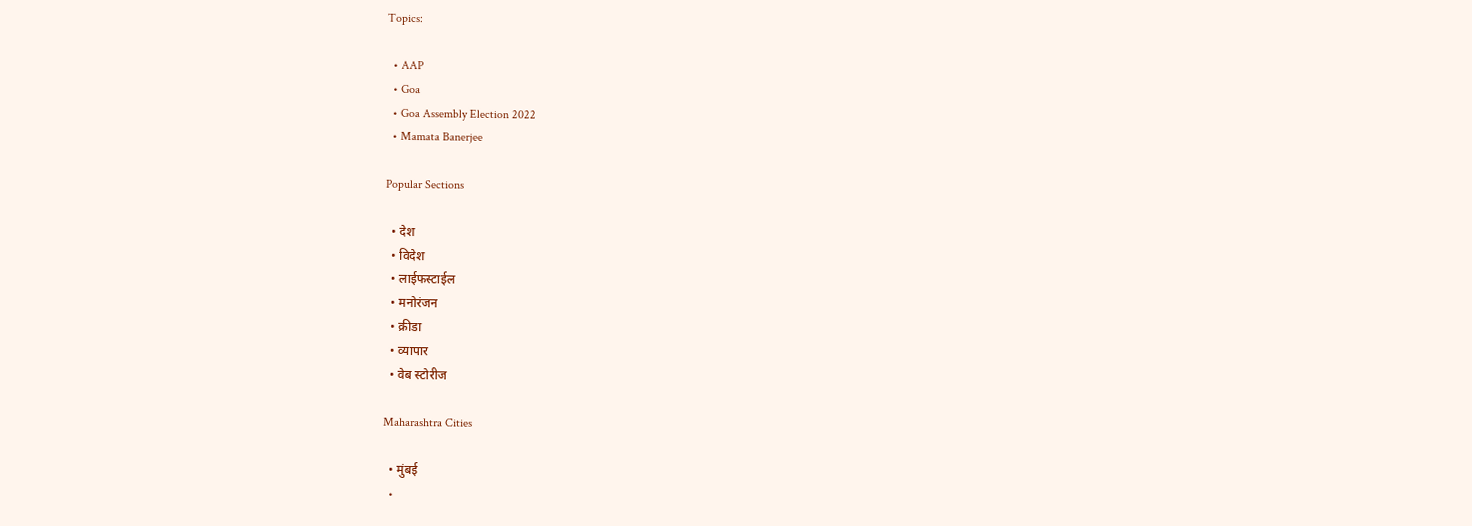Topics:

  • AAP
  • Goa
  • Goa Assembly Election 2022
  • Mamata Banerjee

Popular Sections

  • देश
  • विदेश
  • लाईफस्टाईल
  • मनोरंजन
  • क्रीडा
  • व्यापार
  • वेब स्टोरीज

Maharashtra Cities

  • मुंबई
  •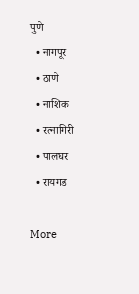पुणे
  • नागपूर
  • ठाणे
  • नाशिक
  • रत्नागिरी
  • पालघर
  • रायगड

More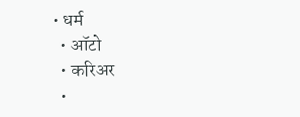• धर्म
  • ऑटो
  • करिअर
  •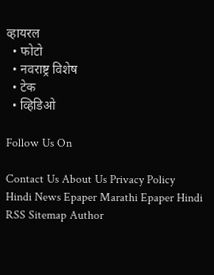व्हायरल
  • फोटो
  • नवराष्ट्र विशेष
  • टेक
  • व्हिडिओ

Follow Us On

Contact Us About Us Privacy Policy
Hindi News Epaper Marathi Epaper Hindi RSS Sitemap Author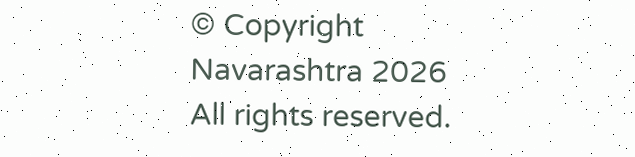© Copyright Navarashtra 2026 All rights reserved.